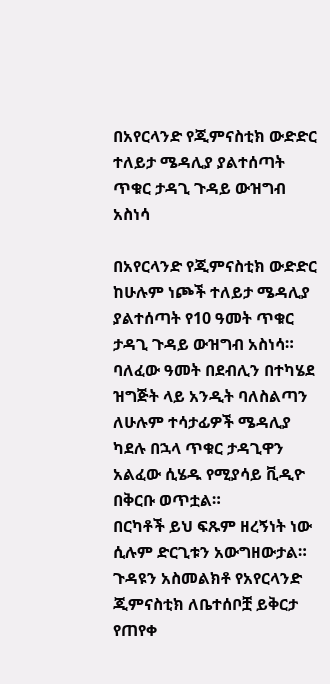በአየርላንድ የጂምናስቲክ ውድድር ተለይታ ሜዳሊያ ያልተሰጣት ጥቁር ታዳጊ ጉዳይ ውዝግብ አስነሳ

በአየርላንድ የጂምናስቲክ ውድድር ከሁሉም ነጮች ተለይታ ሜዳሊያ ያልተሰጣት የ10 ዓመት ጥቁር ታዳጊ ጉዳይ ውዝግብ አስነሳ።
ባለፈው ዓመት በደብሊን በተካሄደ ዝግጅት ላይ አንዲት ባለስልጣን ለሁሉም ተሳታፊዎች ሜዳሊያ ካደሉ በኋላ ጥቁር ታዳጊዋን አልፈው ሲሄዱ የሚያሳይ ቪዲዮ በቅርቡ ወጥቷል።
በርካቶች ይህ ፍጹም ዘረኝነት ነው ሲሉም ድርጊቱን አውግዘውታል።
ጉዳዩን አስመልክቶ የአየርላንድ ጂምናስቲክ ለቤተሰቦቿ ይቅርታ የጠየቀ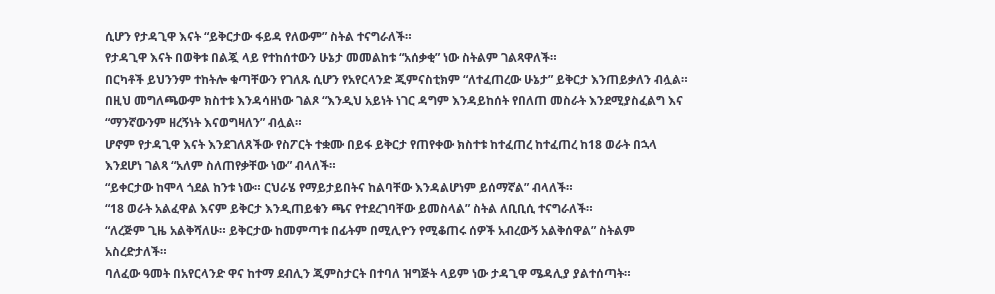ሲሆን የታዳጊዋ እናት “ይቅርታው ፋይዳ የለውም” ስትል ተናግራለች።
የታዳጊዋ እናት በወቅቱ በልጇ ላይ የተከሰተውን ሁኔታ መመልከቱ “አሰቃቂ” ነው ስትልም ገልጻዋለች።
በርካቶች ይህንንም ተከትሎ ቁጣቸውን የገለጹ ሲሆን የአየርላንድ ጂምናስቲክም “ለተፈጠረው ሁኔታ” ይቅርታ እንጠይቃለን ብሏል።
በዚህ መግለጫውም ክስተቱ እንዳሳዘነው ገልጾ “እንዲህ አይነት ነገር ዳግም እንዳይከሰት የበለጠ መስራት እንደሚያስፈልግ እና “ማንኛውንም ዘረኝነት እናወግዛለን” ብሏል።
ሆኖም የታዳጊዋ እናት እንደገለጸችው የስፖርት ተቋሙ በይፋ ይቅርታ የጠየቀው ክስተቱ ከተፈጠረ ከተፈጠረ ከ18 ወራት በኋላ እንደሆነ ገልጻ “አለም ስለጠየቃቸው ነው” ብላለች።
“ይቀርታው ከሞላ ጎደል ከንቱ ነው። ርህራሄ የማይታይበትና ከልባቸው እንዳልሆነም ይሰማኛል” ብላለች።
“18 ወራት አልፈዋል እናም ይቅርታ እንዲጠይቁን ጫና የተደረገባቸው ይመስላል” ስትል ለቢቢሲ ተናግራለች።
“ለረጅም ጊዜ አልቅሻለሁ። ይቅርታው ከመምጣቱ በፊትም በሚሊዮን የሚቆጠሩ ሰዎች አብረውኝ አልቅሰዋል” ስትልም አስረድታለች።
ባለፈው ዓመት በአየርላንድ ዋና ከተማ ደብሊን ጂምስታርት በተባለ ዝግጅት ላይም ነው ታዳጊዋ ሜዳሊያ ያልተሰጣት።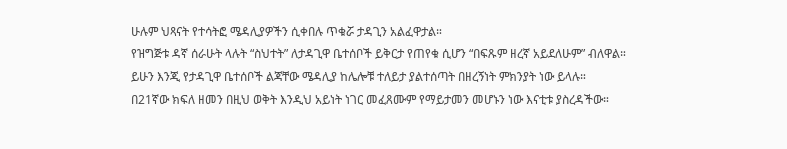ሁሉም ህጻናት የተሳትፎ ሜዳሊያዎችን ሲቀበሉ ጥቁሯ ታዳጊን አልፈዋታል።
የዝግጅቱ ዳኛ ሰራሁት ላሉት “ስህተት” ለታዳጊዋ ቤተሰቦች ይቅርታ የጠየቁ ሲሆን “በፍጹም ዘረኛ አይደለሁም” ብለዋል።
ይሁን እንጂ የታዳጊዋ ቤተሰቦች ልጃቸው ሜዳሊያ ከሌሎቹ ተለይታ ያልተሰጣት በዘረኝነት ምክንያት ነው ይላሉ።
በ21ኛው ክፍለ ዘመን በዚህ ወቅት እንዲህ አይነት ነገር መፈጸሙም የማይታመን መሆኑን ነው እናቲቱ ያስረዳችው።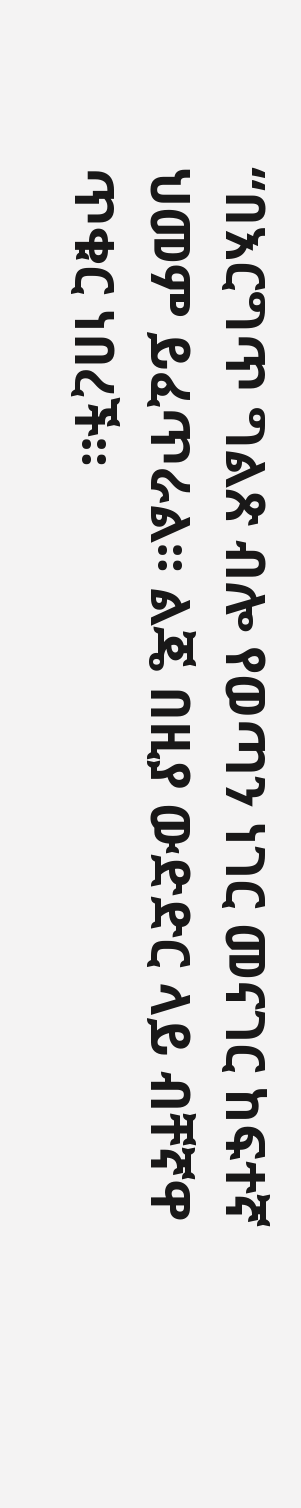“በእርግጥ ግልጽ ብሎ የወጣን ነገር መናገር ከፍተኛ ህመም ይፈጥራል። ልጄ በዚያ ውድድር ላይ ብቸኛዋ ጥቁር ነበረች።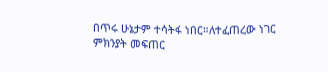በጥሩ ሁኔታም ተሳትፋ ነበር።ለተፈጠረው ነገር ምክንያት መፍጠር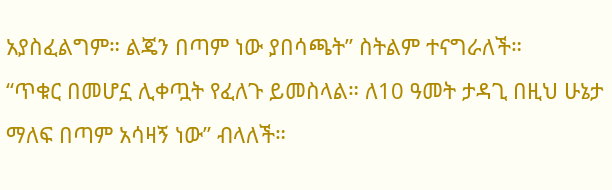አያስፈልግም። ልጄን በጣም ነው ያበሳጫት” ስትልም ተናግራለች።
“ጥቁር በመሆኗ ሊቀጧት የፈለጉ ይመስላል። ለ10 ዓመት ታዳጊ በዚህ ሁኔታ ማለፍ በጣም አሳዛኝ ነው” ብላለች።